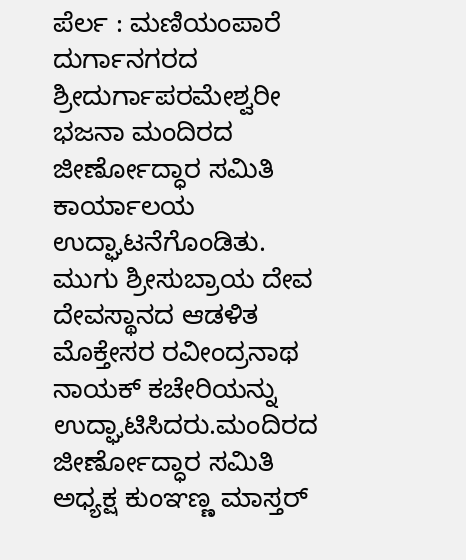ಪೆರ್ಲ : ಮಣಿಯಂಪಾರೆ ದುರ್ಗಾನಗರದ ಶ್ರೀದುರ್ಗಾಪರಮೇಶ್ವರೀ ಭಜನಾ ಮಂದಿರದ ಜೀರ್ಣೋದ್ಧಾರ ಸಮಿತಿ ಕಾರ್ಯಾಲಯ ಉದ್ಘಾಟನೆಗೊಂಡಿತು. ಮುಗು ಶ್ರೀಸುಬ್ರಾಯ ದೇವ ದೇವಸ್ಥಾನದ ಆಡಳಿತ ಮೊಕ್ತೇಸರ ರವೀಂದ್ರನಾಥ ನಾಯಕ್ ಕಚೇರಿಯನ್ನು ಉದ್ಘಾಟಿಸಿದರು.ಮಂದಿರದ ಜೀರ್ಣೋದ್ಧಾರ ಸಮಿತಿ ಅಧ್ಯಕ್ಷ ಕುಂಞಣ್ಣ ಮಾಸ್ತರ್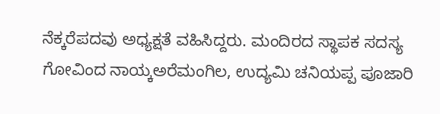ನೆಕ್ಕರೆಪದವು ಅಧ್ಯಕ್ಷತೆ ವಹಿಸಿದ್ದರು. ಮಂದಿರದ ಸ್ಥಾಪಕ ಸದಸ್ಯ ಗೋವಿಂದ ನಾಯ್ಕಅರೆಮಂಗಿಲ, ಉದ್ಯಮಿ ಚನಿಯಪ್ಪ ಪೂಜಾರಿ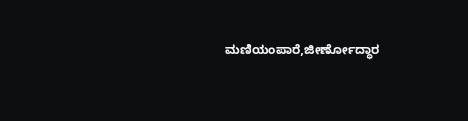ಮಣಿಯಂಪಾರೆ,ಜೀರ್ಣೋದ್ಧಾರ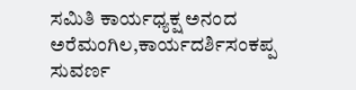ಸಮಿತಿ ಕಾರ್ಯಧ್ಯಕ್ಷ ಅನಂದ ಅರೆಮಂಗಿಲ,ಕಾರ್ಯದರ್ಶಿಸಂಕಪ್ಪ ಸುವರ್ಣ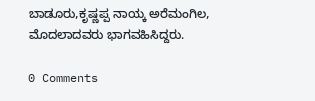ಬಾಡೂರು,ಕೃಷ್ಣಪ್ಪ ನಾಯ್ಕ ಅರೆಮಂಗಿಲ, ಮೊದಲಾದವರು ಭಾಗವಹಿಸಿದ್ದರು.

0 Comments